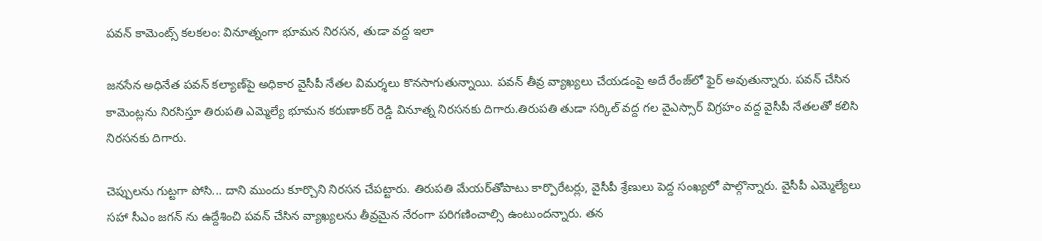పవన్ కామెంట్స్ కలకలం: వినూత్నంగా భూమన నిరసన, తుడా వద్ద ఇలా

జనసేన అధినేత పవన్ కల్యాణ్‌పై అధికార వైసీపీ నేతల విమర్శలు కొనసాగుతున్నాయి. పవన్ తీవ్ర వ్యాఖ్యలు చేయడంపై అదే రేంజ్‌లో ఫైర్ అవుతున్నారు. పవన్ చేసిన కామెంట్లను నిరసిస్తూ తిరుపతి ఎమ్మెల్యే భూమన కరుణాకర్ రెడ్డి వినూత్న నిరసనకు దిగారు.తిరుపతి తుడా సర్కిల్ వద్ద గల వైఎస్సార్ విగ్రహం వద్ద వైసీపీ నేతలతో కలిసి నిరసనకు దిగారు.

చెప్పులను గుట్టగా పోసి... దాని ముందు కూర్చొని నిరసన చేపట్టారు. తిరుపతి మేయర్‌తోపాటు కార్పొరేటర్లు, వైసీపీ శ్రేణులు పెద్ద సంఖ్యలో పాల్గొన్నారు. వైసీపీ ఎమ్మెల్యేలు సహా సీఎం జగన్ ను ఉద్దేశించి పవన్ చేసిన వ్యాఖ్యలను తీవ్రమైన నేరంగా పరిగణించాల్సి ఉంటుందన్నారు. తన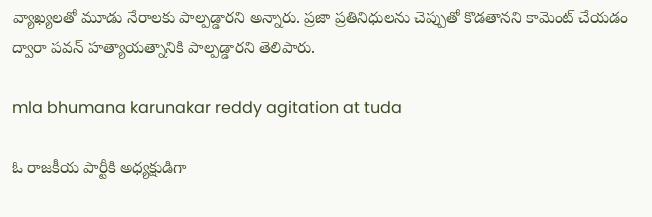వ్యాఖ్యలతో మూడు నేరాలకు పాల్పడ్డారని అన్నారు. ప్రజా ప్రతినిధులను చెప్పుతో కొడతానని కామెంట్ చేయడం ద్వారా పవన్ హత్యాయత్నానికి పాల్పడ్డారని తెలిపారు.

mla bhumana karunakar reddy agitation at tuda

ఓ రాజకీయ పార్టీకి అధ్యక్షుడిగా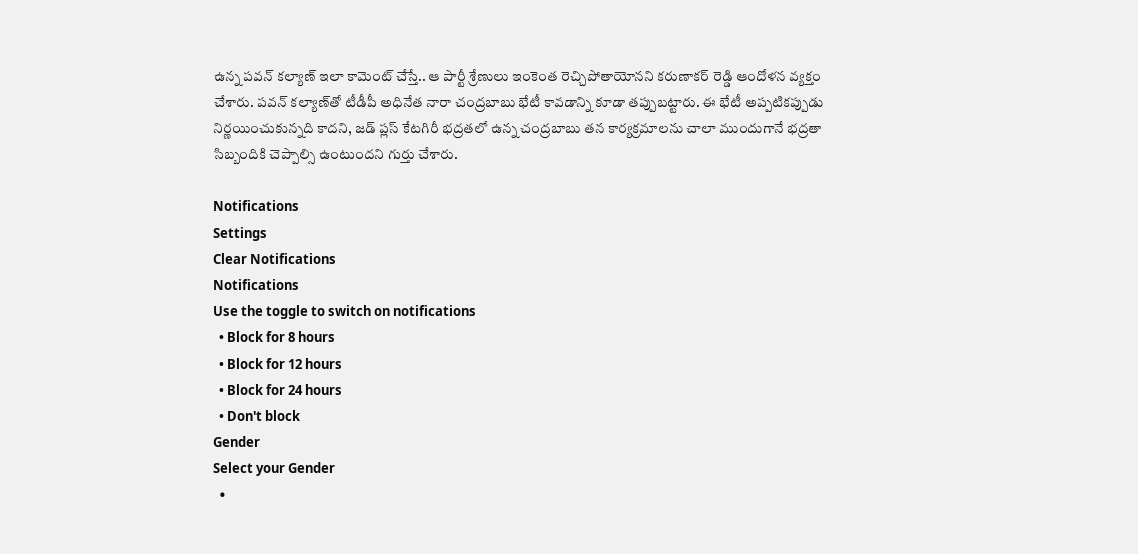ఉన్న పవన్ కల్యాణ్ ఇలా కామెంట్ చేస్తే.. ఆ పార్టీ శ్రేణులు ఇంకెంత రెచ్చిపోతాయోనని కరుణాకర్ రెడ్డి ఆందోళన వ్యక్తం చేశారు. పవన్ కల్యాణ్‌తో టీడీపీ అధినేత నారా చంద్రబాబు భేటీ కావడాన్ని కూడా తప్పుబట్టారు. ఈ భేటీ అప్పటికప్పుడు నిర్ణయించుకున్నది కాదని, జడ్ ప్లస్ కేటగిరీ భద్రతలో ఉన్న చంద్రబాబు తన కార్యక్రమాలను చాలా ముందుగానే భద్రతా సిబ్బందికి చెప్పాల్సి ఉంటుందని గుర్తు చేశారు.

Notifications
Settings
Clear Notifications
Notifications
Use the toggle to switch on notifications
  • Block for 8 hours
  • Block for 12 hours
  • Block for 24 hours
  • Don't block
Gender
Select your Gender
  •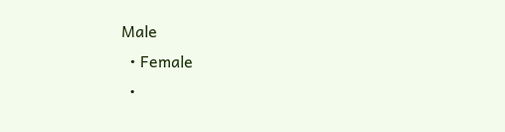Male
  • Female
  •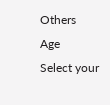Others
Age
Select your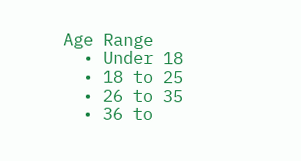Age Range
  • Under 18
  • 18 to 25
  • 26 to 35
  • 36 to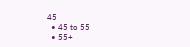45
  • 45 to 55
  • 55+